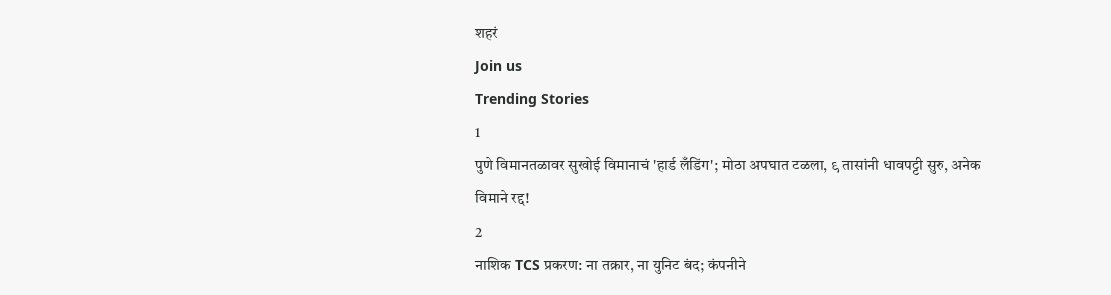शहरं
Join us
Trending Stories
1
पुणे विमानतळावर सुखोई विमानाचं 'हार्ड लँडिंग'; मोठा अपघात टळला, ९ तासांनी धावपट्टी सुरु, अनेक विमाने रद्द!
2
नाशिक TCS प्रकरण: ना तक्रार, ना युनिट बंद; कंपनीने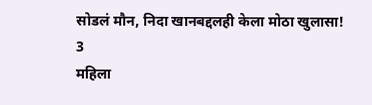सोडलं मौन, निदा खानबद्दलही केला मोठा खुलासा!
3
महिला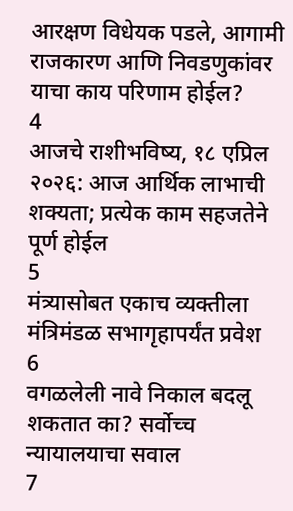आरक्षण विधेयक पडले, आगामी राजकारण आणि निवडणुकांवर याचा काय परिणाम होईल?
4
आजचे राशीभविष्य, १८ एप्रिल २०२६: आज आर्थिक लाभाची शक्यता; प्रत्येक काम सहजतेने पूर्ण होईल
5
मंत्र्यासोबत एकाच व्यक्तीला मंत्रिमंडळ सभागृहापर्यंत प्रवेश
6
वगळलेली नावे निकाल बदलू शकतात का? सर्वोच्च न्यायालयाचा सवाल
7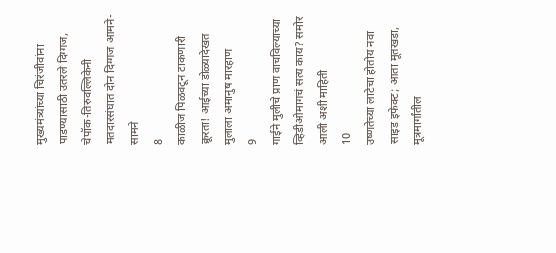मुख्यमंत्र्यांच्या चिरंजीवांना पाडण्यासाठी उतरले दिग्गज, चेपॉक-तिरुवल्लिकेनी मतदारसंघात दोन दिग्गज आमने-सामने
8
काळीज पिळवटून टाकणारी क्रूरता! आईच्या डोळ्यादेखत मुलाला अमानुष मारहाण
9
गाईने मुलीचे प्राण वाचविल्याच्या व्हिडीओमागचं सत्य काय? समोर आली अशी माहिती
10
उष्णतेच्या लाटेचा होतोय नवा साइड इफेक्ट; आता मूतखडा, मूत्रमार्गांतील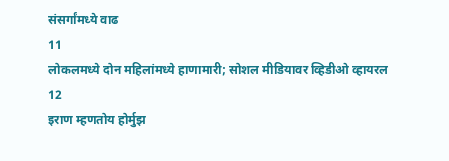संसर्गांमध्ये वाढ
11
लोकलमध्ये दोन महिलांमध्ये हाणामारी; सोशल मीडियावर व्हिडीओ व्हायरल
12
इराण म्हणतोय होर्मुझ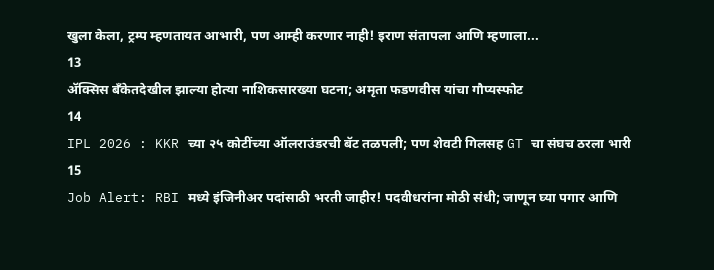खुला केला, ट्रम्प म्हणतायत आभारी, पण आम्ही करणार नाही! इराण संतापला आणि म्हणाला...
13
ॲक्सिस बँकेतदेखील झाल्या होत्या नाशिकसारख्या घटना; अमृता फडणवीस यांचा गौप्यस्फोट
14
IPL 2026 : KKR च्या २५ कोटींच्या ऑलराउंडरची बॅट तळपली; पण शेवटी गिलसह GT चा संघच ठरला भारी
15
Job Alert: RBI मध्ये इंजिनीअर पदांसाठी भरती जाहीर! पदवीधरांना मोठी संधी; जाणून घ्या पगार आणि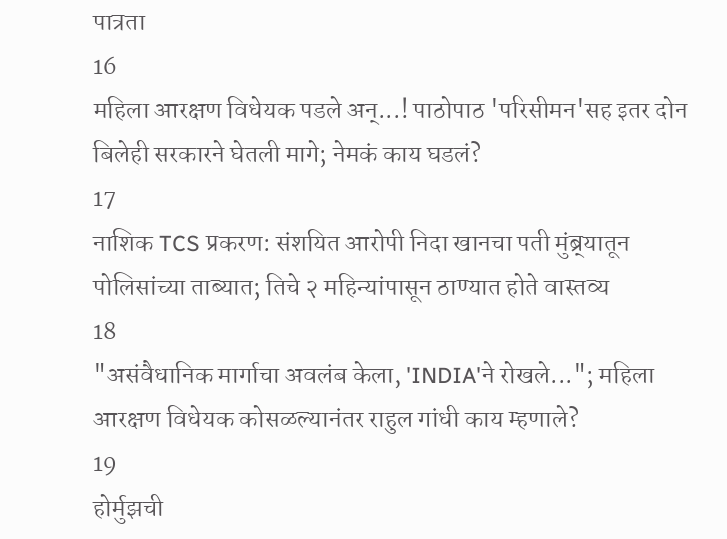पात्रता
16
महिला आरक्षण विधेयक पडले अन्...! पाठोपाठ 'परिसीमन'सह इतर दोन बिलेही सरकारने घेतली मागे; नेमकं काय घडलं?
17
नाशिक TCS प्रकरण: संशयित आरोपी निदा खानचा पती मुंब्र्यातून पोलिसांच्या ताब्यात; तिचे २ महिन्यांपासून ठाण्यात होते वास्तव्य
18
"असंवैधानिक मार्गाचा अवलंब केला, 'INDIA'ने रोखले..."; महिला आरक्षण विधेयक कोसळल्यानंतर राहुल गांधी काय म्हणाले?
19
होर्मुझची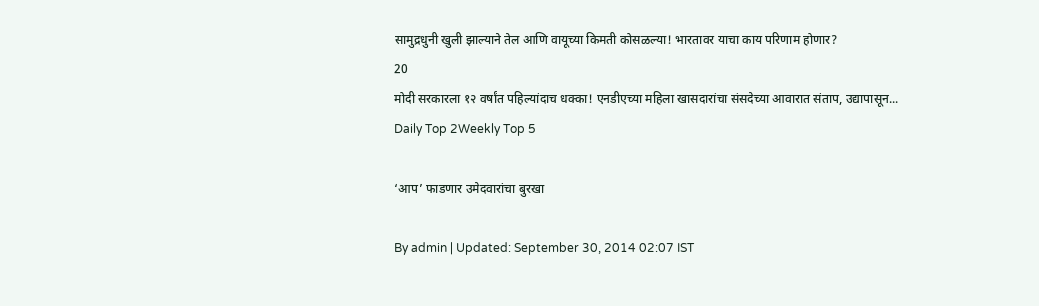सामुद्रधुनी खुली झाल्याने तेल आणि वायूच्या किमती कोसळल्या! भारतावर याचा काय परिणाम होणार?
20
मोदी सरकारला १२ वर्षांत पहिल्यांदाच धक्का! एनडीएच्या महिला खासदारांचा संसदेच्या आवारात संताप, उद्यापासून...
Daily Top 2Weekly Top 5

‘आप’ फाडणार उमेदवारांचा बुरखा

By admin | Updated: September 30, 2014 02:07 IST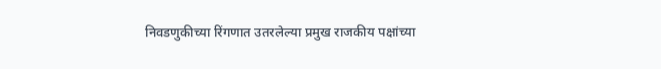निवडणुकीच्या रिंगणात उतरलेल्या प्रमुख राजकीय पक्षांच्या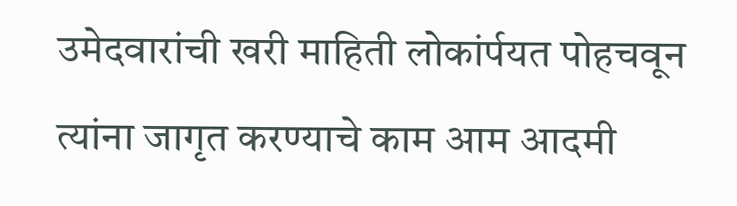उमेदवारांची खरी माहिती लोकांर्पयत पोहचवून त्यांना जागृत करण्याचे काम आम आदमी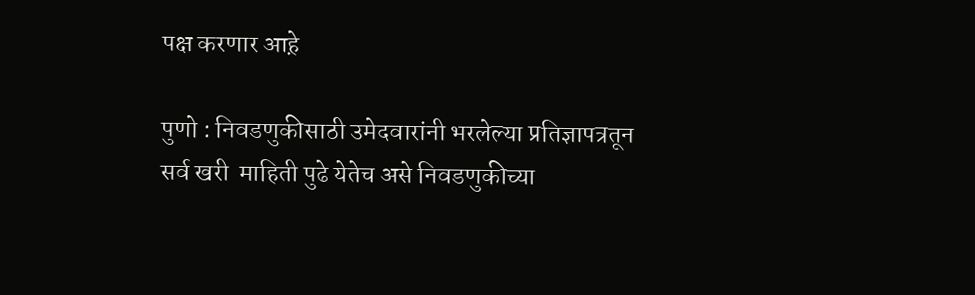पक्ष करणार आह़े

पुणो : निवडणुकीसाठी उमेदवारांनी भरलेल्या प्रतिज्ञापत्रतून सर्व खरी  माहिती पुढे येतेच असे निवडणुकीच्या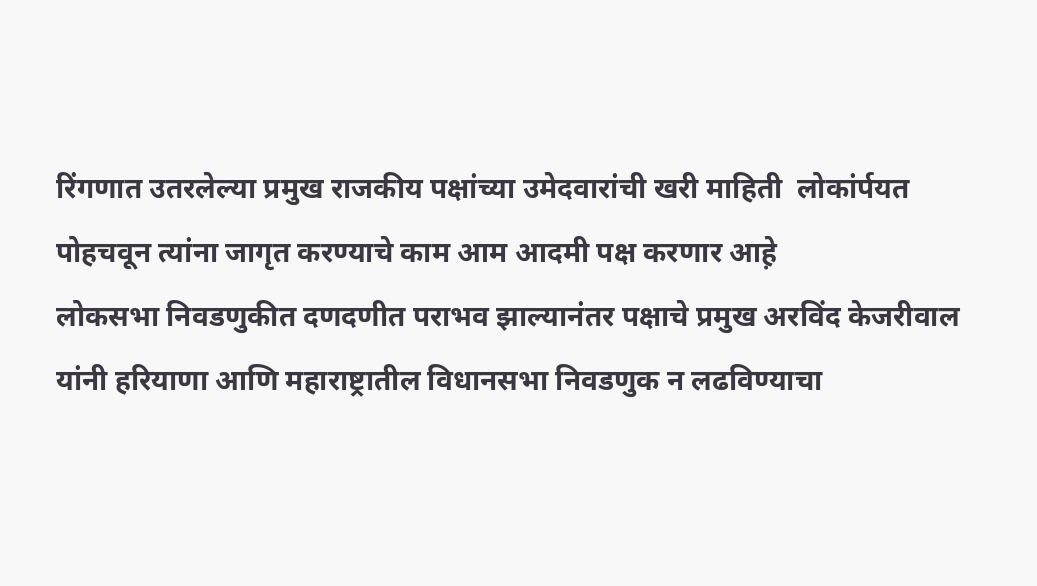रिंगणात उतरलेल्या प्रमुख राजकीय पक्षांच्या उमेदवारांची खरी माहिती  लोकांर्पयत पोहचवून त्यांना जागृत करण्याचे काम आम आदमी पक्ष करणार आह़े
लोकसभा निवडणुकीत दणदणीत पराभव झाल्यानंतर पक्षाचे प्रमुख अरविंद केजरीवाल यांनी हरियाणा आणि महाराष्ट्रातील विधानसभा निवडणुक न लढविण्याचा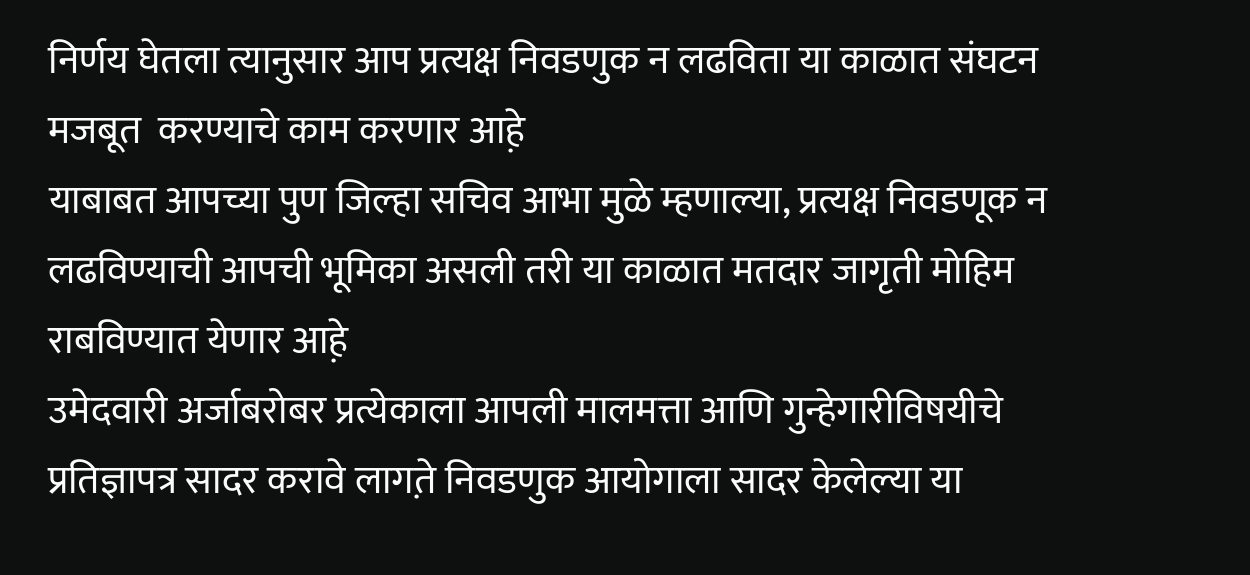निर्णय घेतला त्यानुसार आप प्रत्यक्ष निवडणुक न लढविता या काळात संघटन मजबूत  करण्याचे काम करणार आह़े
याबाबत आपच्या पुण जिल्हा सचिव आभा मुळे म्हणाल्या, प्रत्यक्ष निवडणूक न लढविण्याची आपची भूमिका असली तरी या काळात मतदार जागृती मोहिम राबविण्यात येणार आह़े
उमेदवारी अर्जाबरोबर प्रत्येकाला आपली मालमत्ता आणि गुन्हेगारीविषयीचे प्रतिज्ञापत्र सादर करावे लागत़े निवडणुक आयोगाला सादर केलेल्या या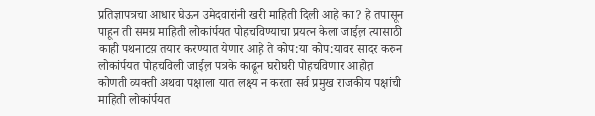प्रतिज्ञापत्रचा आधार घेऊन उमेदवारांनी खरी माहिती दिली आहे का? हे तपासून पाहून ती समग्र माहिती लोकांर्पयत पोहचविण्याचा प्रयत्न केला जाईल़ त्यासाठी काही पथनाटय़ तयार करण्यात येणार आह़े ते कोप:या कोप:यावर सादर करुन लोकांर्पयत पोहचविली जाईल़ पत्रके काढून घरोघरी पोहचविणार आहोत़
कोणती व्यक्ती अथवा पक्षाला यात लक्ष्य न करता सर्व प्रमुख राजकीय पक्षांची माहिती लोकांर्पयत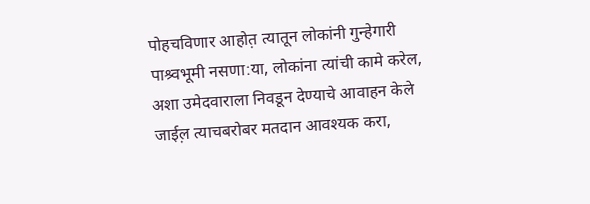पोहचविणार आहोत़ त्यातून लोकांनी गुन्हेगारी पाश्र्वभूमी नसणा:या, लोकांना त्यांची कामे करेल, अशा उमेदवाराला निवडून देण्याचे आवाहन केले जाईल़ त्याचबरोबर मतदान आवश्यक करा,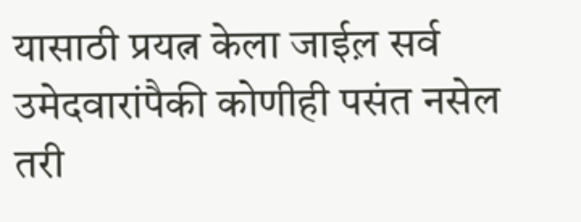यासाठी प्रयत्न केला जाईल़ सर्व उमेदवारांपैकी कोणीही पसंत नसेल तरी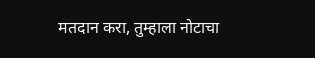मतदान करा, तुम्हाला नोटाचा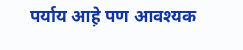पर्याय आह़े पण आवश्यक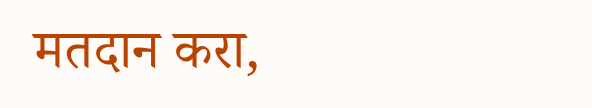मतदान करा,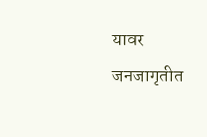यावर जनजागृतीत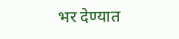भर देण्यात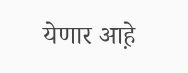येणार आह़े